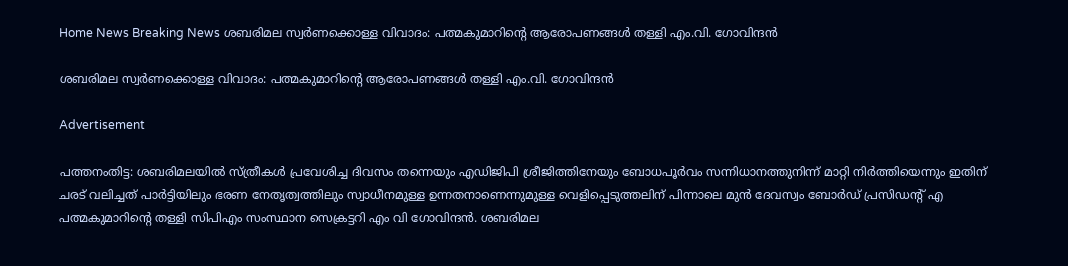Home News Breaking News ശബരിമല സ്വർണക്കൊള്ള വിവാദം: പത്മകുമാറിന്റെ ആരോപണങ്ങൾ തള്ളി എം.വി. ഗോവിന്ദൻ

ശബരിമല സ്വർണക്കൊള്ള വിവാദം: പത്മകുമാറിന്റെ ആരോപണങ്ങൾ തള്ളി എം.വി. ഗോവിന്ദൻ

Advertisement

പത്തനംതിട്ട: ശബരിമലയിൽ സ്ത്രീകൾ പ്രവേശിച്ച ദിവസം തന്നെയും എഡിജിപി ശ്രീജിത്തിനേയും ബോധപൂർവം സന്നിധാനത്തുനിന്ന് മാറ്റി നിർത്തിയെന്നും ഇതിന് ചരട് വലിച്ചത് പാർട്ടിയിലും ഭരണ നേതൃത്വത്തിലും സ്വാധീനമുള്ള ഉന്നതനാണെന്നുമുള്ള വെളിപ്പെടുത്തലിന് പിന്നാലെ മുൻ ദേവസ്വം ബോർഡ് പ്രസിഡന്‍റ് എ പത്മകുമാറിന്റെ തള്ളി സിപിഎം സംസ്ഥാന സെക്രട്ടറി എം വി ഗോവിന്ദൻ. ശബരിമല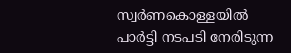സ്വർണകൊള്ളയിൽ പാർട്ടി നടപടി നേരിടുന്ന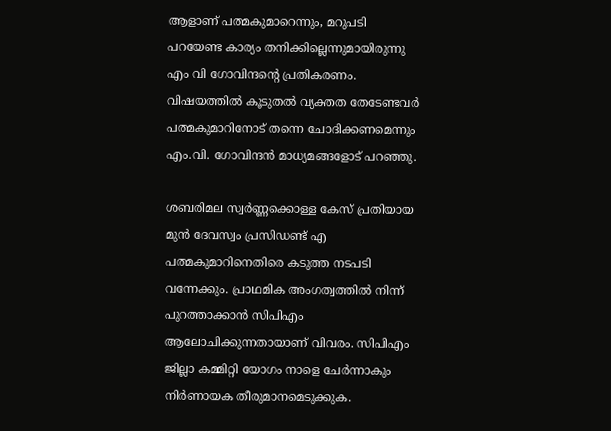ആളാണ് പത്മകുമാറെന്നും, മറുപടി പറയേണ്ട കാര്യം തനിക്കില്ലെന്നുമായിരുന്നു എം വി ഗോവിന്ദന്റെ പ്രതികരണം. വിഷയത്തിൽ കൂടുതൽ വ്യക്തത തേടേണ്ടവർ പത്മകുമാറിനോട് തന്നെ ചോദിക്കണമെന്നും എം.വി. ഗോവിന്ദൻ മാധ്യമങ്ങളോട് പറഞ്ഞു.

ശബരിമല സ്വർണ്ണക്കൊള്ള കേസ് പ്രതിയായ മുൻ ദേവസ്വം പ്രസിഡണ്ട് എ പത്മകുമാറിനെതിരെ കടുത്ത നടപടി വന്നേക്കും. പ്രാഥമിക അംഗത്വത്തിൽ നിന്ന് പുറത്താക്കാൻ സിപിഎം ആലോചിക്കുന്നതായാണ് വിവരം. സിപിഎം ജില്ലാ കമ്മിറ്റി യോഗം നാളെ ചേർന്നാകും നിർണായക തീരുമാനമെടുക്കുക.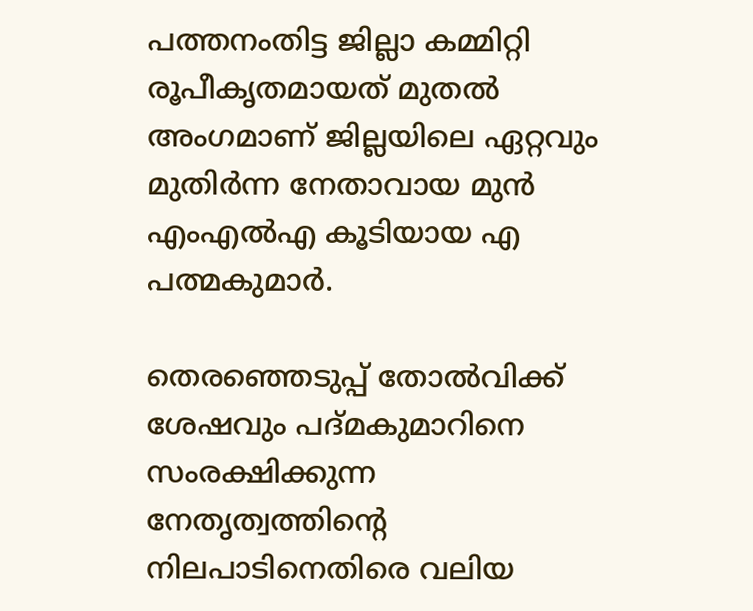പത്തനംതിട്ട ജില്ലാ കമ്മിറ്റി രൂപീകൃതമായത് മുതൽ അംഗമാണ് ജില്ലയിലെ ഏറ്റവും മുതിർന്ന നേതാവായ മുൻ എംഎൽഎ കൂടിയായ എ പത്മകുമാർ.

തെരഞ്ഞെടുപ്പ് തോൽവിക്ക് ശേഷവും പദ്മകുമാറിനെ സംരക്ഷിക്കുന്ന നേതൃത്വത്തിന്‍റെ നിലപാടിനെതിരെ വലിയ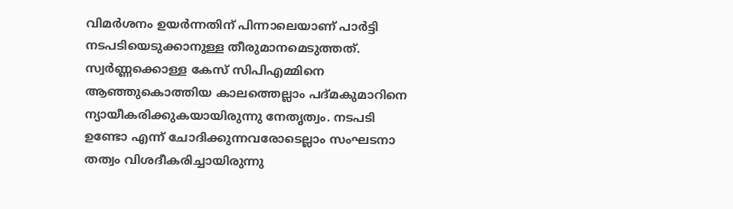വിമർശനം ഉയർന്നതിന് പിന്നാലെയാണ് പാർട്ടി നടപടിയെടുക്കാനുള്ള തീരുമാനമെടുത്തത്. സ്വർണ്ണക്കൊള്ള കേസ് സിപിഎമ്മിനെ ആഞ്ഞുകൊത്തിയ കാലത്തെല്ലാം പദ്മകുമാറിനെ ന്യായീകരിക്കുകയായിരുന്നു നേതൃത്വം. നടപടി ഉണ്ടോ എന്ന് ചോദിക്കുന്നവരോടെല്ലാം സംഘടനാ തത്വം വിശദീകരിച്ചായിരുന്നു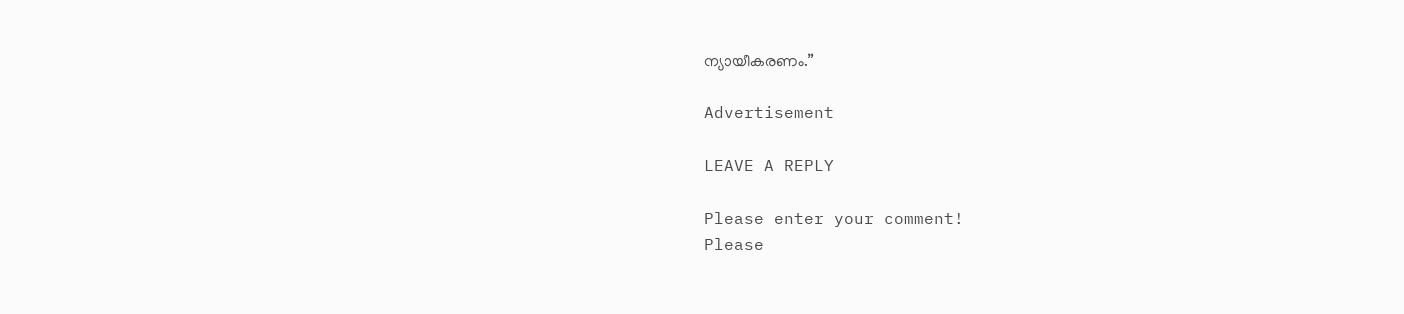ന്യായീകരണം.”

Advertisement

LEAVE A REPLY

Please enter your comment!
Please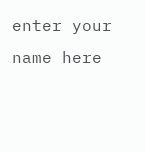enter your name here